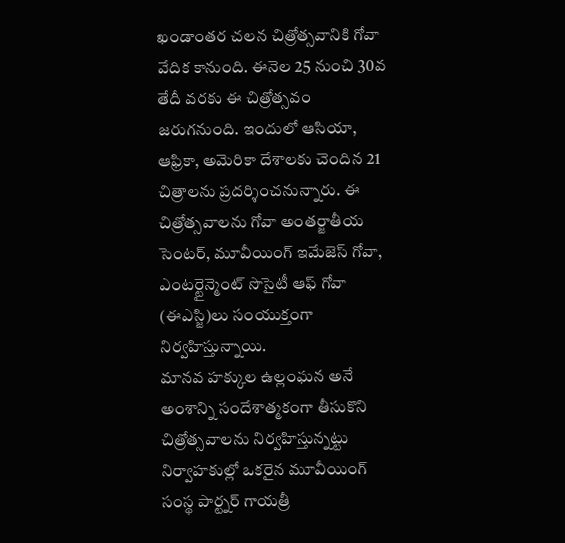ఖండాంతర చలన చిత్రోత్సవానికి గోవా వేదిక కానుంది. ఈనెల 25 నుంచి 30వ తేదీ వరకు ఈ చిత్రోత్సవం జరుగనుంది. ఇందులో ఆసియా, ఆఫ్రికా, అమెరికా దేశాలకు చెందిన 21 చిత్రాలను ప్రదర్శించనున్నారు. ఈ చిత్రోత్సవాలను గోవా అంతర్జాతీయ సెంటర్, మూవీయింగ్ ఇమేజెస్ గోవా, ఎంటర్టైన్మెంట్ సొసైటీ ఆఫ్ గోవా (ఈఎస్జి)లు సంయుక్తంగా నిర్వహిస్తున్నాయి.
మానవ హక్కుల ఉల్లంఘన అనే అంశాన్ని సందేశాత్మకంగా తీసుకొని చిత్రోత్సవాలను నిర్వహిస్తున్నట్టు నిర్వాహకుల్లో ఒకరైన మూవీయింగ్ సంస్థ పార్ట్నర్ గాయత్రీ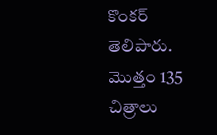కొంకర్ తెలిపారు. మొత్తం 135 చిత్రాలు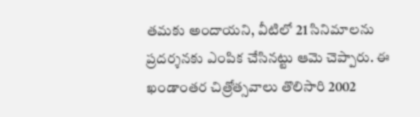తమకు అందాయని, వీటిలో 21 సినిమాలను ప్రదర్శనకు ఎంపిక చేసినట్టు ఆమె చెప్పారు. ఈ ఖండాంతర చిత్రోత్సవాలు తొలిసారి 2002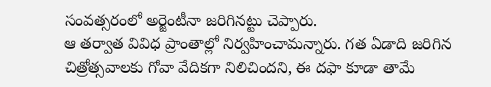సంవత్సరంలో అర్జెంటీనా జరిగినట్టు చెప్పారు.
ఆ తర్వాత వివిధ ప్రాంతాల్లో నిర్వహించామన్నారు. గత ఏడాది జరిగిన చిత్రోత్సవాలకు గోవా వేదికగా నిలిచిందని, ఈ దఫా కూడా తామే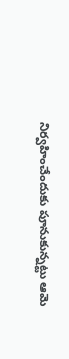నిర్వహించేందుకు పూనుకున్నట్టు ఆమె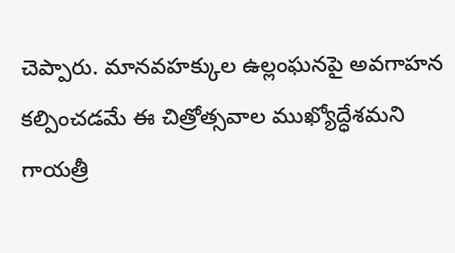చెప్పారు. మానవహక్కుల ఉల్లంఘనపై అవగాహన కల్పించడమే ఈ చిత్రోత్సవాల ముఖ్యోద్ధేశమని గాయత్రీ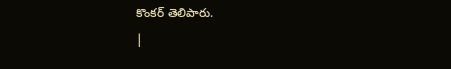కొంకర్ తెలిపారు.
|